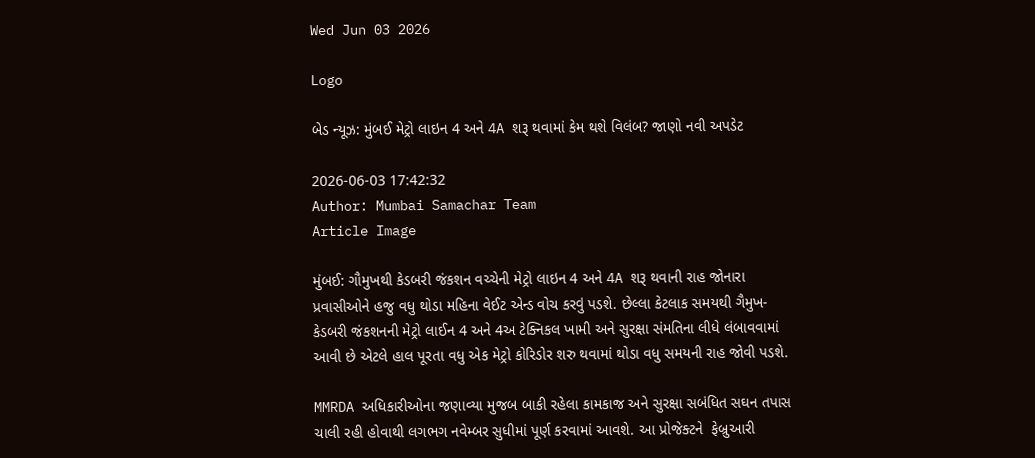Wed Jun 03 2026

Logo

બેડ ન્યૂઝ: મુંબઈ મેટ્રો લાઇન 4 અને 4A શરૂ થવામાં કેમ થશે વિલંબ? જાણો નવી અપડેટ

2026-06-03 17:42:32
Author: Mumbai Samachar Team
Article Image

મુંબઈ: ગૌમુખથી કેડબરી જંકશન વચ્ચેની મેટ્રો લાઇન 4 અને 4A શરૂ થવાની રાહ જોનારા પ્રવાસીઓને હજુ વધુ થોડા મહિના વેઈટ એન્ડ વોચ કરવું પડશે. છેલ્લા કેટલાક સમયથી ગૈમુખ-કેડબરી જંકશનની મેટ્રો લાઈન 4 અને 4અ ટેક્નિકલ ખામી અને સુરક્ષા સંમતિના લીધે લંબાવવામાં આવી છે એટલે હાલ પૂરતા વધુ એક મેટ્રો કોરિડોર શરુ થવામાં થોડા વધુ સમયની રાહ જોવી પડશે.

MMRDA અધિકારીઓના જણાવ્યા મુજબ બાકી રહેલા કામકાજ અને સુરક્ષા સબંધિત સઘન તપાસ ચાલી રહી હોવાથી લગભગ નવેમ્બર સુધીમાં પૂર્ણ કરવામાં આવશે. આ પ્રોજેક્ટને  ફેબ્રુઆરી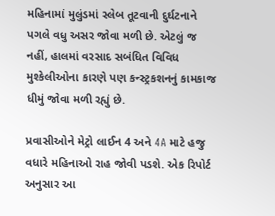મહિનામાં મુલુંડમાં સ્લેબ તૂટવાની દુર્ઘટનાને પગલે વધુ અસર જોવા મળી છે. એટલું જ નહીં, હાલમાં વરસાદ સબંધિત વિવિધ મુશ્કેલીઓના કારણે પણ કન્સ્ટ્રકશનનું કામકાજ ધીમું જોવા મળી રહ્યું છે.

પ્રવાસીઓને મેટ્રો લાઈન 4 અને 4A માટે હજુ વધારે મહિનાઓ રાહ જોવી પડશે. એક રિપોર્ટ અનુસાર આ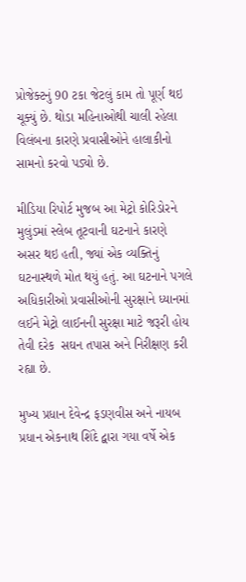પ્રોજેક્ટનું 90 ટકા જેટલું કામ તો પૂર્ણ થઇ ચૂક્યું છે. થોડા મહિનાઓથી ચાલી રહેલા વિલંબના કારણે પ્રવાસીઓને હાલાકીનો સામનો કરવો પડ્યો છે.

મીડિયા રિપોર્ટ મુજબ આ મેટ્રો કોરિડોરને મુલુંડમાં સ્લેબ તૂટવાની ઘટનાને કારણે અસર થઇ હતી, જ્યાં એક વ્યક્તિનું ઘટનાસ્થળે મોત થયું હતું. આ ઘટનાને પગલે અધિકારીઓ પ્રવાસીઓની સુરક્ષાને ધ્યાનમાં લઈને મેટ્રો લાઈનની સુરક્ષા માટે જરૂરી હોય તેવી દરેક  સઘન તપાસ અને નિરીક્ષણ કરી રહ્યા છે.

મુખ્ય પ્રધાન દેવેન્દ્ર ફડણવીસ અને નાયબ પ્રધાન એકનાથ શિંદે દ્વારા ગયા વર્ષે એક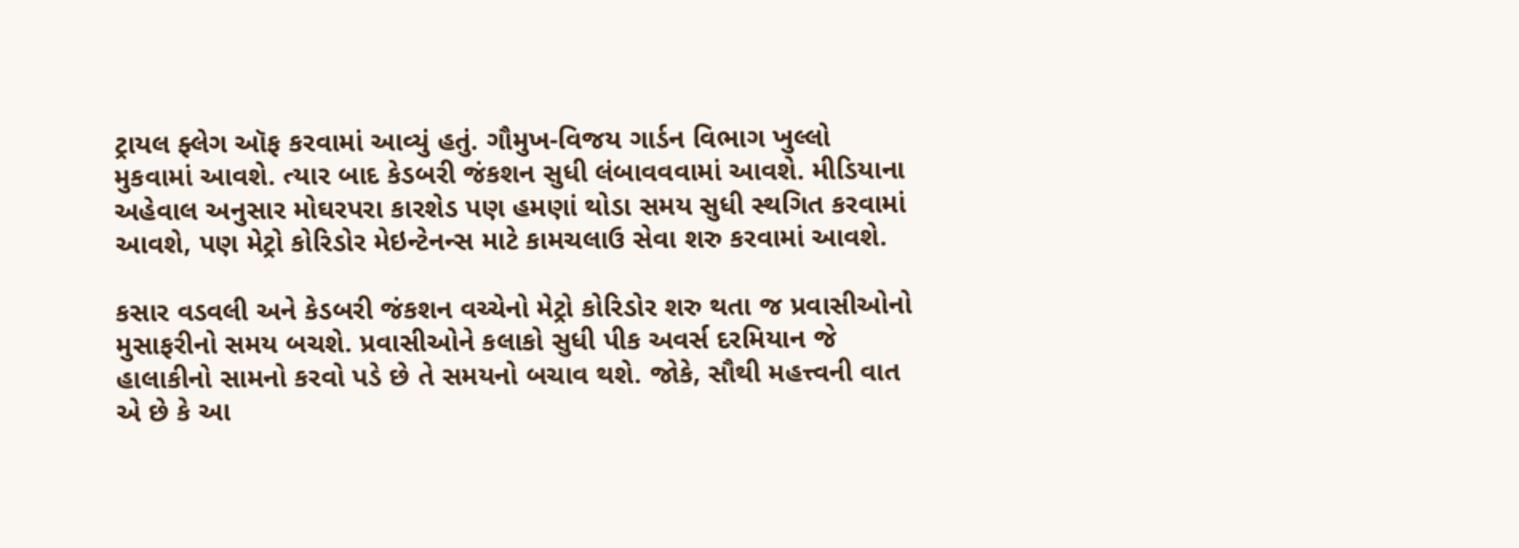ટ્રાયલ ફ્લેગ ઑફ કરવામાં આવ્યું હતું. ગૌમુખ-વિજય ગાર્ડન વિભાગ ખુલ્લો મુકવામાં આવશે. ત્યાર બાદ કેડબરી જંકશન સુધી લંબાવવવામાં આવશે. મીડિયાના અહેવાલ અનુસાર મોઘરપરા કારશેડ પણ હમણાં થોડા સમય સુધી સ્થગિત કરવામાં આવશે, પણ મેટ્રો કોરિડોર મેઇન્ટેનન્સ માટે કામચલાઉ સેવા શરુ કરવામાં આવશે.

કસાર વડવલી અને કેડબરી જંકશન વચ્ચેનો મેટ્રો કોરિડોર શરુ થતા જ પ્રવાસીઓનો મુસાફરીનો સમય બચશે. પ્રવાસીઓને કલાકો સુધી પીક અવર્સ દરમિયાન જે હાલાકીનો સામનો કરવો પડે છે તે સમયનો બચાવ થશે. જોકે, સૌથી મહત્ત્વની વાત એ છે કે આ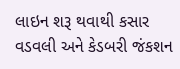લાઇન શરૂ થવાથી કસાર વડવલી અને કેડબરી જંકશન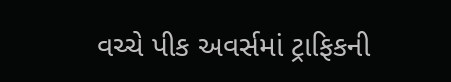વચ્ચે પીક અવર્સમાં ટ્રાફિકની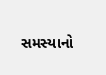સમસ્યાનો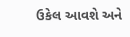ઉકેલ આવશે અને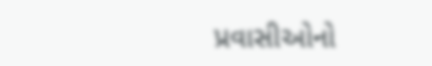પ્રવાસીઓનો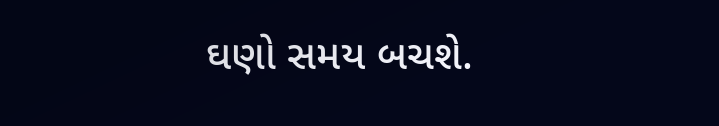ઘણો સમય બચશે.